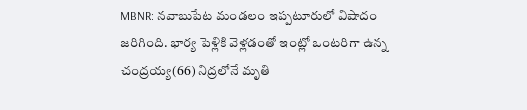MBNR: నవాబుపేట మండలం ఇప్పటూరులో విషాదం జరిగింది. భార్య పెళ్లికి వెళ్లడంతో ఇంట్లో ఒంటరిగా ఉన్న చంద్రయ్య(66) నిద్రలోనే మృతి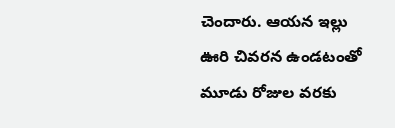చెందారు. ఆయన ఇల్లు ఊరి చివరన ఉండటంతో మూడు రోజుల వరకు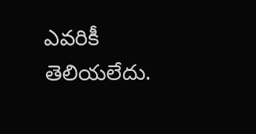ఎవరికీ తెలియలేదు.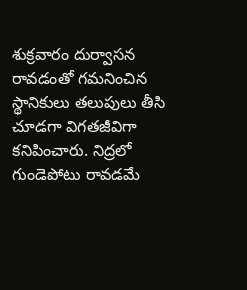శుక్రవారం దుర్వాసన రావడంతో గమనించిన స్థానికులు తలుపులు తీసి చూడగా విగతజీవిగా కనిపించారు. నిద్రలో గుండెపోటు రావడమే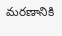మరణానికి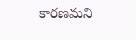కారణమని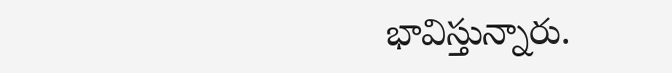భావిస్తున్నారు.